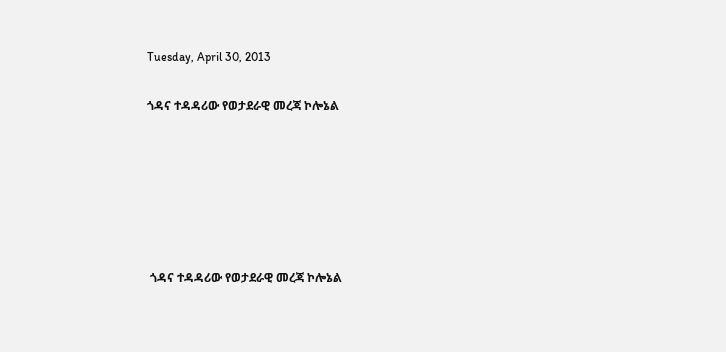Tuesday, April 30, 2013

ጎዳና ተዳዳሪው የወታደራዊ መረጃ ኮሎኔል






 ጎዳና ተዳዳሪው የወታደራዊ መረጃ ኮሎኔል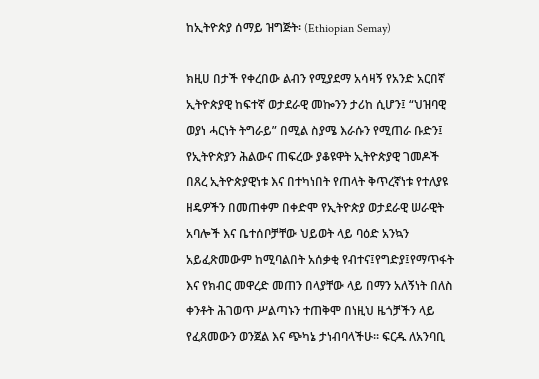ከኢትዮጵያ ሰማይ ዝግጅት፡ (Ethiopian Semay)

ክዚሀ በታች የቀረበው ልብን የሚያደማ አሳዛኝ የአንድ አርበኛ ኢትዮጵያዊ ከፍተኛ ወታደራዊ መኰንን ታሪከ ሲሆን፤ “ህዝባዊ ወያነ ሓርነት ትግራይ” በሚል ስያሜ እራሱን የሚጠራ ቡድን፤ የኢትዮጵያን ሕልውና ጠፍረው ያቆዩዋት ኢትዮጵያዊ ገመዶች በጸረ ኢትዮጵያዊነቱ እና በተካነበት የጠላት ቅጥረኛነቱ የተለያዩ ዘዴዎችን በመጠቀም በቀድሞ የኢትዮጵያ ወታደራዊ ሠራዊት አባሎች እና ቤተሰቦቻቸው ህይወት ላይ ባዕድ አንኳን አይፈጽመውም ከሚባልበት አሰቃቂ የብተና፤የግድያ፤የማጥፋት እና የክብር መዋረድ መጠን በላያቸው ላይ በማን አለኝነት በለስ ቀንቶት ሕገወጥ ሥልጣኑን ተጠቅሞ በነዚህ ዜጎቻችን ላይ የፈጸመውን ወንጀል እና ጭካኔ ታነብባላችሁ። ፍርዱ ለአንባቢ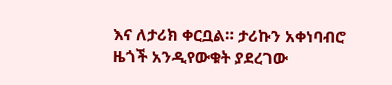እና ለታሪክ ቀርቧል። ታሪኩን አቀነባብሮ ዜጎች አንዲየውቁት ያደረገው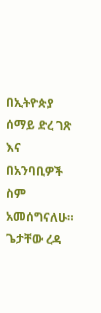በኢትዮጵያ ሰማይ ድረ ገጽ እና በአንባቢዎች ስም አመሰግናለሁ።
ጌታቸው ረዳ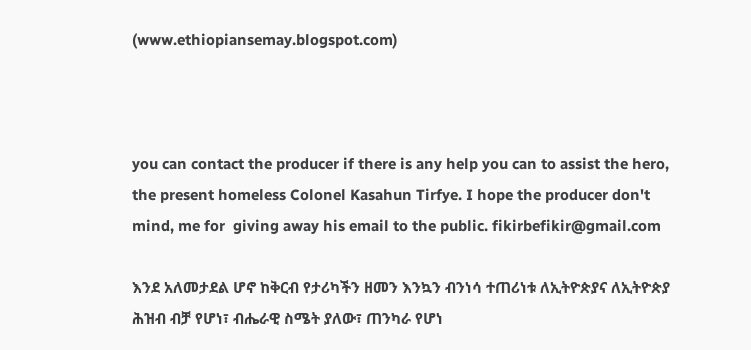(www.ethiopiansemay.blogspot.com)



you can contact the producer if there is any help you can to assist the hero, the present homeless Colonel Kasahun Tirfye. I hope the producer don't mind, me for  giving away his email to the public. fikirbefikir@gmail.com

እንደ አለመታደል ሆኖ ከቅርብ የታሪካችን ዘመን እንኳን ብንነሳ ተጠሪነቱ ለኢትዮጵያና ለኢትዮጵያ ሕዝብ ብቻ የሆነ፣ ብሔራዊ ስሜት ያለው፣ ጠንካራ የሆነ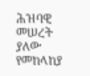ሕዝባዊ መሠረት ያለው የመከላከያ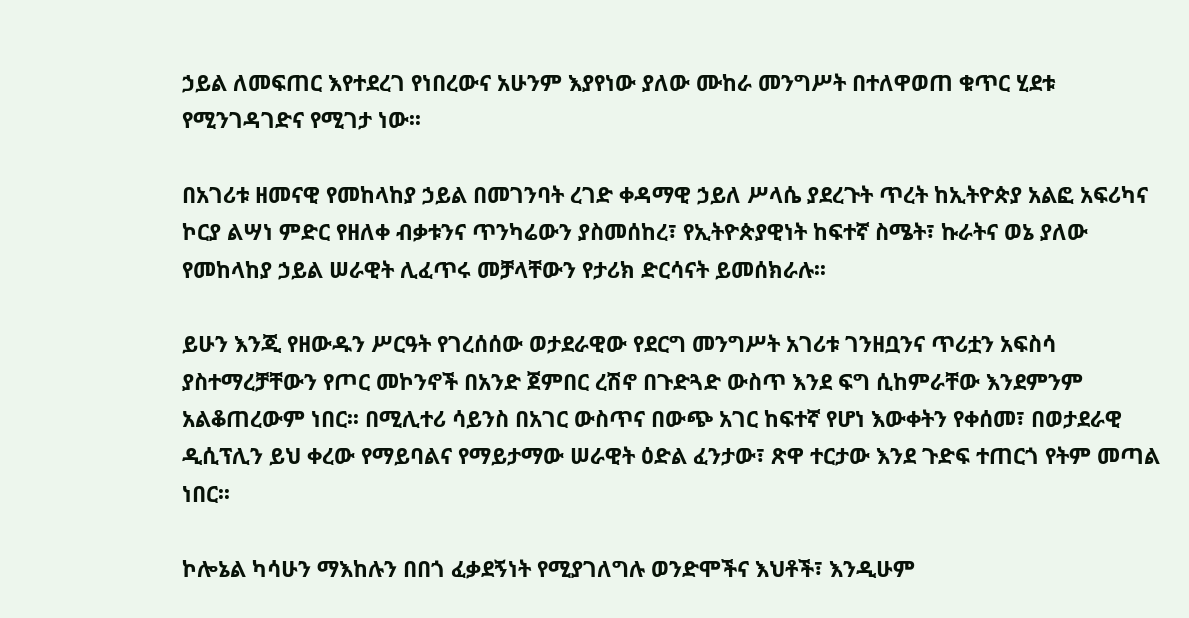ኃይል ለመፍጠር እየተደረገ የነበረውና አሁንም እያየነው ያለው ሙከራ መንግሥት በተለዋወጠ ቁጥር ሂደቱ የሚንገዳገድና የሚገታ ነው፡፡

በአገሪቱ ዘመናዊ የመከላከያ ኃይል በመገንባት ረገድ ቀዳማዊ ኃይለ ሥላሴ ያደረጉት ጥረት ከኢትዮጵያ አልፎ አፍሪካና ኮርያ ልሣነ ምድር የዘለቀ ብቃቱንና ጥንካሬውን ያስመሰከረ፣ የኢትዮጵያዊነት ከፍተኛ ስሜት፣ ኩራትና ወኔ ያለው የመከላከያ ኃይል ሠራዊት ሊፈጥሩ መቻላቸውን የታሪክ ድርሳናት ይመሰክራሉ፡፡

ይሁን እንጂ የዘውዱን ሥርዓት የገረሰሰው ወታደራዊው የደርግ መንግሥት አገሪቱ ገንዘቧንና ጥሪቷን አፍስሳ ያስተማረቻቸውን የጦር መኮንኖች በአንድ ጀምበር ረሽኖ በጉድጓድ ውስጥ እንደ ፍግ ሲከምራቸው እንደምንም አልቆጠረውም ነበር፡፡ በሚሊተሪ ሳይንስ በአገር ውስጥና በውጭ አገር ከፍተኛ የሆነ እውቀትን የቀሰመ፣ በወታደራዊ ዲሲፕሊን ይህ ቀረው የማይባልና የማይታማው ሠራዊት ዕድል ፈንታው፣ ጽዋ ተርታው እንደ ጉድፍ ተጠርጎ የትም መጣል ነበር፡፡

ኮሎኔል ካሳሁን ማእከሉን በበጎ ፈቃደኝነት የሚያገለግሉ ወንድሞችና እህቶች፣ እንዲሁም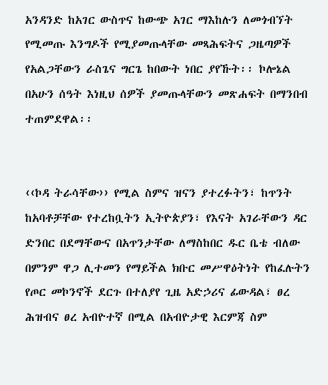አንዳንድ ከአገር ውስጥና ከውጭ አገር ማእከሉን ለመጎብኘት የሚመጡ እንግዶች የሚያመጡላቸው መጻሕፍትና ጋዜጣዎች የአልጋቸውን ራስጌና ግርጌ ከበውት ነበር ያየኹት፡፡ ኮሎኔል በአሁን ሰዓት እነዚህ ሰዎች ያመጡላቸውን መጽሐፍት በማንበብ ተጠምደዋል፡፡


‹‹ኮዳ ትራሳቸው›› የሚል ስምና ዝናን ያተረፉትን፣ ከጥንት ከአባቶቻቸው የተረከቧትን ኢትዮጵያን፣ የእናት አገራቸውን ዳር ድንበር በደማቸውና በአጥንታቸው ለማስከበር ዱር ቤቴ ብለው በምንም ዋጋ ሊተመን የማይችል ክቡር መሥዋዕትነት የከፈሉትን የጦር መኮንኖች ደርጉ በተለያየ ጊዜ አድኃሪና ፊውዳል፣ ፀረ ሕዝብና ፀረ አብዮተኛ በሚል በአብዮታዊ እርምጃ ስም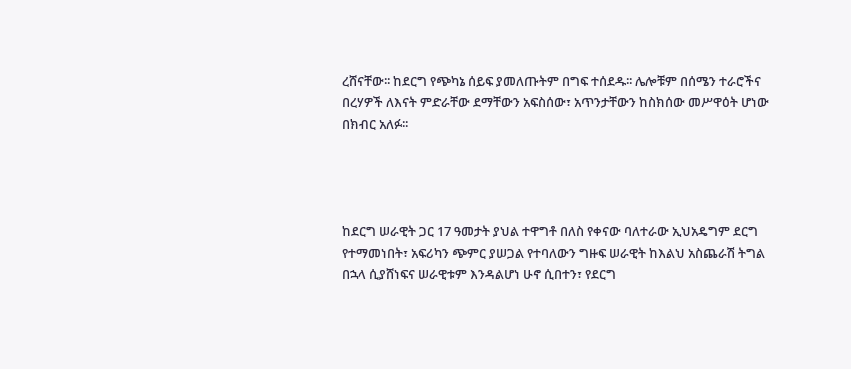ረሸናቸው፡፡ ከደርግ የጭካኔ ሰይፍ ያመለጡትም በግፍ ተሰደዱ፡፡ ሌሎቹም በሰሜን ተራሮችና በረሃዎች ለእናት ምድራቸው ደማቸውን አፍስሰው፣ አጥንታቸውን ከስክሰው መሥዋዕት ሆነው በክብር አለፉ፡፡




ከደርግ ሠራዊት ጋር 17 ዓመታት ያህል ተዋግቶ በለስ የቀናው ባለተራው ኢህአዴግም ደርግ የተማመነበት፣ አፍሪካን ጭምር ያሠጋል የተባለውን ግዙፍ ሠራዊት ከእልህ አስጨራሽ ትግል በኋላ ሲያሸነፍና ሠራዊቱም እንዳልሆነ ሁኖ ሲበተን፣ የደርግ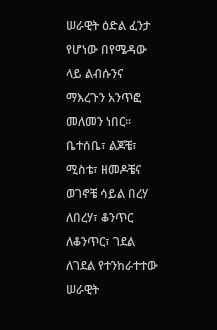ሠራዊት ዕድል ፈንታ የሆነው በየሜዳው ላይ ልብሱንና ማእረጉን አንጥፎ መለመን ነበር፡፡ ቤተሰቤ፣ ልጆቼ፣ ሚስቴ፣ ዘመዶቼና ወገኖቼ ሳይል በረሃ ለበረሃ፣ ቆንጥር ለቆንጥር፣ ገደል ለገደል የተንከራተተው ሠራዊት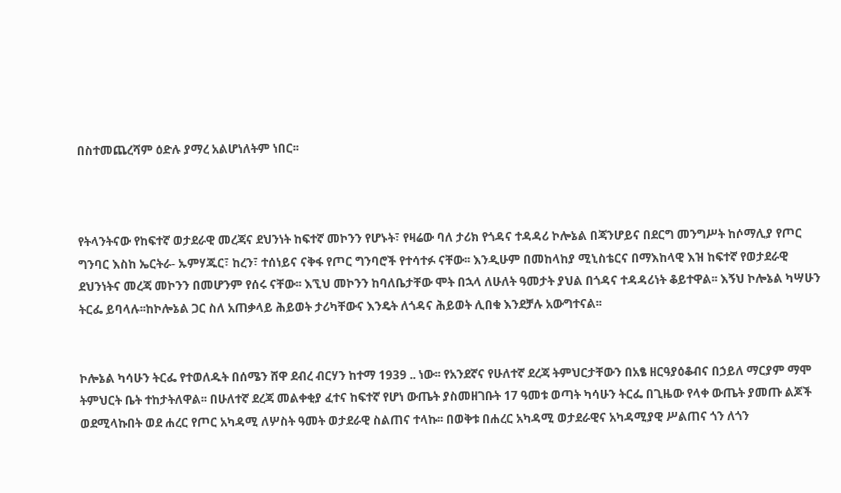በስተመጨረሻም ዕድሉ ያማረ አልሆነለትም ነበር፡፡



የትላንትናው የከፍተኛ ወታደራዊ መረጃና ደህንነት ከፍተኛ መኮንን የሆኑት፣ የዛሬው ባለ ታሪክ የጎዳና ተዳዳሪ ኮሎኔል በጃንሆይና በደርግ መንግሥት ከሶማሊያ የጦር ግንባር እስከ ኤርትራ- ኡምሃጁር፣ ከረን፣ ተሰነይና ናቅፋ የጦር ግንባሮች የተሳተፉ ናቸው፡፡ እንዲሁም በመከላከያ ሚኒስቴርና በማእከላዊ እዝ ከፍተኛ የወታደራዊ ደህንነትና መረጃ መኮንን በመሆንም የሰሩ ናቸው፡፡ እኚህ መኮንን ከባለቤታቸው ሞት በኋላ ለሁለት ዓመታት ያህል በጎዳና ተዳዳሪነት ቆይተዋል፡፡ እኝህ ኮሎኔል ካሣሁን ትርፌ ይባላሉ፡፡ከኮሎኔል ጋር ስለ አጠቃላይ ሕይወት ታሪካቸውና እንዴት ለጎዳና ሕይወት ሊበቁ እንደቻሉ አውግተናል፡፡


ኮሎኔል ካሳሁን ትርፌ የተወለዱት በሰሜን ሸዋ ደብረ ብርሃን ከተማ 1939 .. ነው፡፡ የአንደኛና የሁለተኛ ደረጃ ትምህርታቸውን በአፄ ዘርዓያዕቆብና በኃይለ ማርያም ማሞ ትምህርት ቤት ተከታትለዋል፡፡ በሁለተኛ ደረጃ መልቀቂያ ፈተና ከፍተኛ የሆነ ውጤት ያስመዘገቡት 17 ዓመቱ ወጣት ካሳሁን ትርፌ በጊዜው የላቀ ውጤት ያመጡ ልጆች ወደሚላኩበት ወደ ሐረር የጦር አካዳሚ ለሦስት ዓመት ወታደራዊ ስልጠና ተላኩ፡፡ በወቅቱ በሐረር አካዳሚ ወታደራዊና አካዳሚያዊ ሥልጠና ጎን ለጎን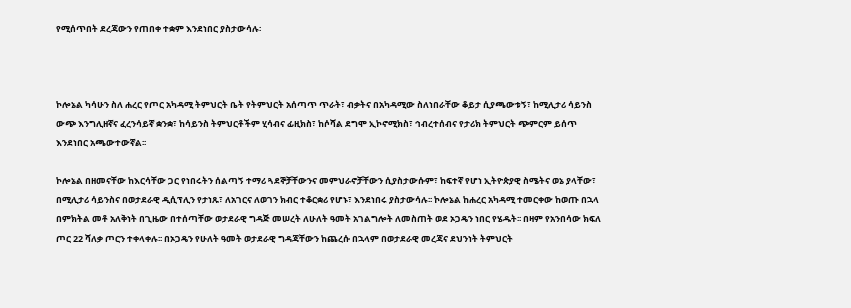የሚሰጥበት ደረጃውን የጠበቀ ተቋም እንደነበር ያስታውሳሉ፡



ኮሎኔል ካሳሁን ስለ ሐረር የጦር አካዳሚ ትምህርት ቤት የትምህርት አሰጣጥ ጥራት፣ ብቃትና በአካዳሚው ስለነበራቸው ቆይታ ሲያጫውቱኝ፣ ከሚሊታሪ ሳይንስ ውጭ እንግሊዘኛና ፈረንሳይኛ ቋንቋ፣ ከሳይንስ ትምህርቶችም ሂሳብና ፊዚክስ፣ ከሶሻል ደግሞ ኢኮኖሚክስ፣ ኅብረተሰብና የታሪክ ትምህርት ጭምርም ይሰጥ እንደነበር አጫውተውኛል፡፡

ኮሎኔል በዘመናቸው ከእርሳቸው ጋር የነበሩትን ሰልጣኝ ተማሪ ጓደኞቻቸውንና መምህራኖቻቸውን ሲያስታውሱም፣ ከፍተኛ የሆነ ኢትዮጵያዊ ስሜትና ወኔ ያላቸው፣ በሚሊታሪ ሳይንስና በወታደራዊ ዲሲፕሊን የታነጹ፣ ለአገርና ለወገን ክብር ተቆርቋሪ የሆኑ፣ እንደነበሩ ያስታውሳሉ፡፡ ኮሎኔል ከሐረር አካዳሚ ተመርቀው ከወጡ በኋላ በምክትል መቶ አለቅነት በጊዜው በተሰጣቸው ወታደራዊ ግዳጅ መሠረት ለሁለት ዓመት አገልግሎት ለመስጠት ወደ ኦጋዴን ነበር የሄዱት፡፡ በዛም የአንበሳው ክፍለ ጦር 22 ሻለቃ ጦርን ተቀላቀሉ፡፡ በኦጋዴን የሁለት ዓመት ወታደራዊ ግዳጃቸውን ከጨረሱ በኋላም በወታደራዊ መረጃና ደህንነት ትምህርት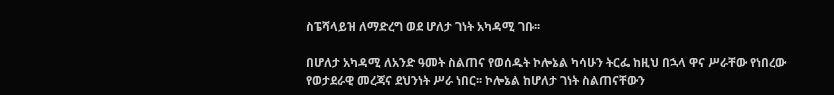ስፔሻላይዝ ለማድረግ ወደ ሆለታ ገነት አካዳሚ ገቡ፡፡

በሆለታ አካዳሚ ለአንድ ዓመት ስልጠና የወሰዱት ኮሎኔል ካሳሁን ትርፌ ከዚህ በኋላ ዋና ሥራቸው የነበረው የወታደራዊ መረጃና ደህንነት ሥራ ነበር፡፡ ኮሎኔል ከሆለታ ገነት ስልጠናቸውን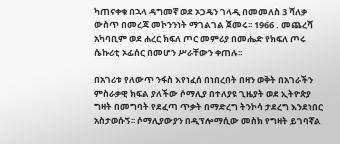ካጠናቀቁ በኋላ ዳግመኛ ወደ ኦጋዴን ገላዲ በመመለስ 3 ሻለቃ ውስጥ በመረጃ መኮንንነት ማገልገል ጀመሩ፡፡ 1966 . መጨረሻ አካባቢም ወደ ሐረር ክፍለ ጦር መምሪያ በመሔድ የክፍለ ጦሩ ሴኩሪቲ ኦፊሰር በመሆን ሥራቸውን ቀጠሉ፡፡

በአገሪቱ የለውጥ ንፋስ እየነፈሰ በነበረበት በዛን ወቅት በአገራችን ምስራቃዊ ክፍል ያለችው ሶማሊያ በተለያዩ ጊዜያት ወደ ኢትዮጵያ ግዛት በመግባት የደፈጣ ጥቃት በማድረግ ትንኮሳ ታደረግ እንደነበር አስታወሱኝ፡፡ ሶማሊያውያን በዲፕሎማሲው መስክ የግዛት ይገባኛል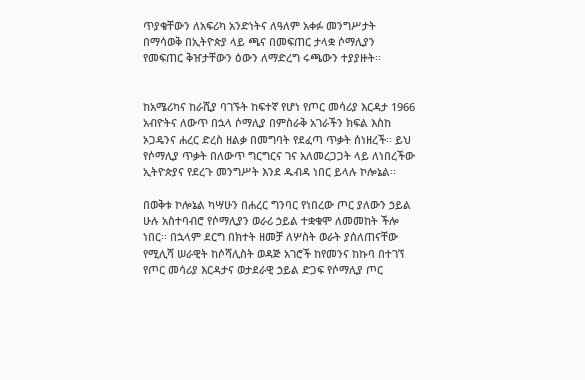ጥያቄቸውን ለአፍሪካ አንድነትና ለዓለም አቀፉ መንግሥታት በማሳወቅ በኢትዮጵያ ላይ ጫና በመፍጠር ታላቋ ሶማሊያን የመፍጠር ቅዠታቸውን ዕውን ለማድረግ ሩጫውን ተያያዙት፡፡


ከአሜሪካና ከራሺያ ባገኙት ከፍተኛ የሆነ የጦር መሳሪያ እርዳታ 1966 አብዮትና ለውጥ በኋላ ሶማሊያ በምስራቅ አገራችን ክፍል እስከ ኦጋዴንና ሐረር ድረስ ዘልቃ በመግባት የደፈጣ ጥቃት ሰነዘረች፡፡ ይህ የሶማሊያ ጥቃት በለውጥ ግርግርና ገና አለመረጋጋት ላይ ለነበረችው ኢትዮጵያና የደረጉ መንግሥት እንደ ዱብዳ ነበር ይላሉ ኮሎኔል፡፡

በወቅቱ ኮሎኔል ካሣሁን በሐረር ግንባር የነበረው ጦር ያለውን ኃይል ሁሉ አስተባብሮ የሶማሊያን ወራሪ ኃይል ተቋቁሞ ለመመከት ችሎ ነበር፡፡ በኋላም ደርግ በክተት ዘመቻ ለሦስት ወራት ያሰለጠናቸው የሚሊሻ ሠራዊት ከሶሻሊስት ወዳጅ አገሮች ከየመንና ከኩባ በተገኘ የጦር መሳሪያ እርዳታና ወታደራዊ ኃይል ድጋፍ የሶማሊያ ጦር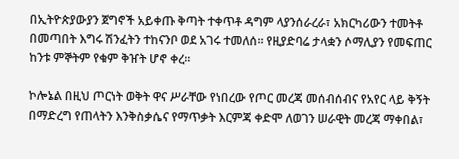በኢትዮጵያውያን ጀግኖች አይቀጡ ቅጣት ተቀጥቶ ዳግም ላያንሰራረራ፣ አክርካሪውን ተመትቶ በመጣበት እግሩ ሽንፈትን ተከናንቦ ወደ አገሩ ተመለሰ፡፡ የዚያድባሬ ታላቋን ሶማሊያን የመፍጠር ከንቱ ምኞትም የቁም ቅዠት ሆኖ ቀረ፡፡

ኮሎኔል በዚህ ጦርነት ወቅት ዋና ሥራቸው የነበረው የጦር መረጃ መሰብሰብና የአየር ላይ ቅኝት በማድረግ የጠላትን እንቅስቃሴና የማጥቃት እርምጃ ቀድሞ ለወገን ሠራዊት መረጃ ማቀበል፣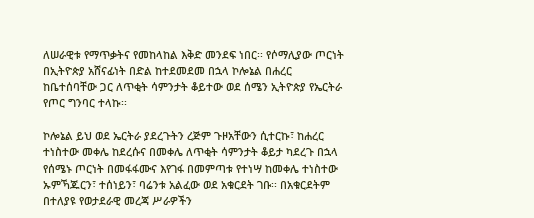ለሠራዊቱ የማጥቃትና የመከላከል እቅድ መንደፍ ነበር፡፡ የሶማሊያው ጦርነት በኢትዮጵያ አሸናፊነት በድል ከተደመደመ በኋላ ኮሎኔል በሐረር ከቤተሰባቸው ጋር ለጥቂት ሳምንታት ቆይተው ወደ ሰሜን ኢትዮጵያ የኤርትራ የጦር ግንባር ተላኩ፡፡

ኮሎኔል ይህ ወደ ኤርትራ ያደረጉትን ረጅም ጉዞአቸውን ሲተርኩ፣ ከሐረር ተነስተው መቀሌ ከደረሱና በመቀሌ ለጥቂት ሳምንታት ቆይታ ካደረጉ በኋላ የሰሜኑ ጦርነት በመፋፋሙና እየገፋ በመምጣቱ የተነሣ ከመቀሌ ተነስተው ኡምኻጁርን፣ ተሰነይን፣ ባሬንቱ አልፈው ወደ አቁርደት ገቡ፡፡ በአቁርደትም በተለያዩ የወታደራዊ መረጃ ሥራዎችን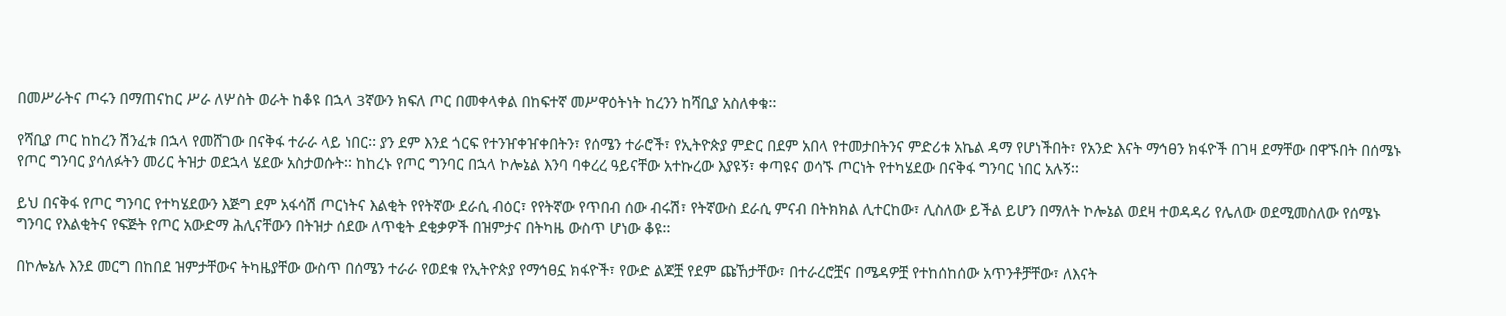በመሥራትና ጦሩን በማጠናከር ሥራ ለሦስት ወራት ከቆዩ በኋላ 3ኛውን ክፍለ ጦር በመቀላቀል በከፍተኛ መሥዋዕትነት ከረንን ከሻቢያ አስለቀቁ፡፡

የሻቢያ ጦር ከከረን ሽንፈቱ በኋላ የመሸገው በናቅፋ ተራራ ላይ ነበር፡፡ ያን ደም እንደ ጎርፍ የተንዠቀዠቀበትን፣ የሰሜን ተራሮች፣ የኢትዮጵያ ምድር በደም አበላ የተመታበትንና ምድሪቱ አኬል ዳማ የሆነችበት፣ የአንድ እናት ማኅፀን ክፋዮች በገዛ ደማቸው በዋኙበት በሰሜኑ የጦር ግንባር ያሳለፉትን መሪር ትዝታ ወደኋላ ሄደው አስታወሱት፡፡ ከከረኑ የጦር ግንባር በኋላ ኮሎኔል እንባ ባቀረረ ዓይናቸው አተኩረው እያዩኝ፣ ቀጣዩና ወሳኙ ጦርነት የተካሄደው በናቅፋ ግንባር ነበር አሉኝ፡፡

ይህ በናቅፋ የጦር ግንባር የተካሄደውን እጅግ ደም አፋሳሽ ጦርነትና እልቂት የየትኛው ደራሲ ብዕር፣ የየትኛው የጥበብ ሰው ብሩሽ፣ የትኛውስ ደራሲ ምናብ በትክክል ሊተርከው፣ ሊስለው ይችል ይሆን በማለት ኮሎኔል ወደዛ ተወዳዳሪ የሌለው ወደሚመስለው የሰሜኑ ግንባር የእልቂትና የፍጅት የጦር አውድማ ሕሊናቸውን በትዝታ ሰደው ለጥቂት ደቂቃዎች በዝምታና በትካዜ ውስጥ ሆነው ቆዩ፡፡

በኮሎኔሉ እንደ መርግ በከበደ ዝምታቸውና ትካዜያቸው ውስጥ በሰሜን ተራራ የወደቁ የኢትዮጵያ የማኅፀኗ ክፋዮች፣ የውድ ልጆቿ የደም ጩኸታቸው፣ በተራረሮቿና በሜዳዎቿ የተከሰከሰው አጥንቶቻቸው፣ ለእናት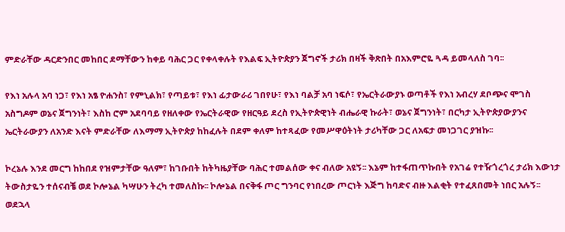ምድራቸው ዳርድንበር መከበር ደማቸውን ከቀይ ባሕር ጋር የቀላቀሉት የእልፍ ኢትዮጵያን ጀግኖች ታሪክ በዛች ቅጽበት በአእምሮዬ ጓዳ ይመላለስ ገባ፡፡

የእነ አሉላ አባ ነጋ፣ የእነ አፄ ዮሐንስ፣ የምኒልክ፣ የጣይቱ፣ የእነ ፊታውራሪ ገበየሁ፣ የእነ ባልቻ አባ ነፍሶ፣ የኤርትራውያኑ ወጣቶች የእነ አብረሃ ደቦጭና ሞገስ አስግዶም ወኔና ጀግንነት፣ እስከ ሮም አደባባይ የዘለቀው የኤርትራዊው የዘርዓይ ደረስ የኢትዮጵዊነት ብሔራዊ ኩራት፣ ወኔና ጀግንነት፣ በርካታ ኢትዮጵያውያንና ኤርትራውያን ለአንድ እናት ምድራቸው ለእማማ ኢትዮጵያ ከከፈሉት በደም ቀለም ከተጻፈው የመሥዋዕትነት ታሪካቸው ጋር ለአፍታ መነጋገር ያዝኩ፡፡

ኮረኔሉ እንደ መርግ ከከበደ የዝምታቸው ዓለም፣ ከገቡበት ከትካዜያቸው ባሕር ተመልሰው ቀና ብለው አዩኝ፡፡ እኔም ከተፋጠጥኩበት የአገሬ የተዥጎረጎረ ታሪክ እውነታ ትውስታዬን ተሰናብቼ ወደ ኮሎኔል ካሣሁን ትረካ ተመለስኩ፡፡ ኮሎኔል በናቅፋ ጦር ግንባር የነበረው ጦርነት እጅግ ከባድና ብዙ እልቂት የተፈጸበመት ነበር አሉኝ፡፡ ወደኋላ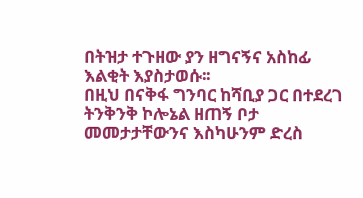በትዝታ ተጉዘው ያን ዘግናኝና አስከፊ እልቂት እያስታወሱ፡፡
በዚህ በናቅፋ ግንባር ከሻቢያ ጋር በተደረገ ትንቅንቅ ኮሎኔል ዘጠኝ ቦታ መመታታቸውንና እስካሁንም ድረስ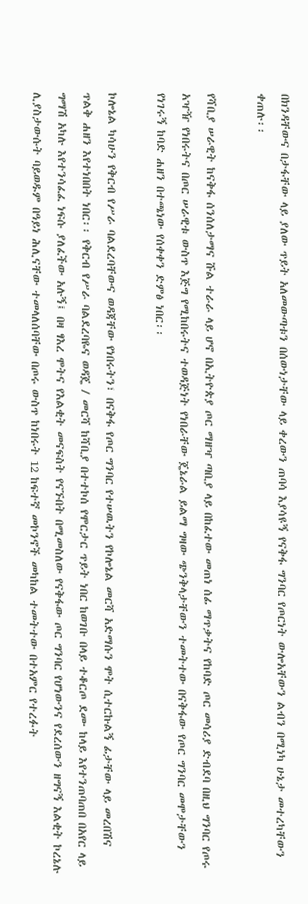በክንዳቸውና በታፋቸው ላይ ያለው ጥይት አለመውጣቱን በሰውነታቸው ላይ ቀረውን ጠባሳ እያሳዩኝ የናቅፋ ግንባር የጦርነት ውሎአቸውን ልብን በሚነካ ሁኔታ መተረካቸውን ቀጠሉ፡፡

የሻቢያ ሠራዊት ከናቅፋ ሰንሰለታማና ሹል ተራራ ላይ ሆኖ በኢትዮጵያ ጦር ማዘዣ ጣቢያ ላይ በከፈተው መጠነ ሰፊ ማጥቃትና የከባድ ጦር መሳሪያ ድብደባ በዚህ ግንባር የጦሩ አዣዥ የነበሩትና በጦር ሠራዊቱ ውስጥ እጅግ የሚከበሩትና ተወዳጅነት የነበራቸው ጄኔራል ይልማ ግዛው ጭንቅላታቸውን ተመትተው በናቅፋው የጦር ግንባር መሞታቸውን የነገሩኝ ከባድ ሐዘን በተጫነው የሰቀቀን ድምፅ ነበር፡፡

ኮሎኔል ካሳሁን የቅርብ የሥራ ባልደረባቸውና ወዳጃቸው የነበሩትን፣ በናቅፋ የጦር ግንባር የተሠዉትን የኮሎኔል መርሻ አድማሱን ሞት ሲተርኩልኝ ፊታቸው ላይ መረበሽና ጥልቅ ሐዘን እየተነበበት ነበር፡፡ የቅርብ የሥራ ባልደረባዬና ወዳጄ / መርሻ ከሻቢያ በተተኮሰ የሞርታር ጥይት ነበር ከወገቡ በላይ ተቆርጦ ደሙ ከላይ እየተንጠባጠበ በአየር ላይ ግማሽ አካሉ እየተንሳፈፈ ነፍሱ ያለፈችው አሉኝ፤ በዛ ፃእረ ሞትና የእልቂት መናፍስት የናኙበት በሚመስለው የናቅፋው ጦር ግንባር የሆነውንና የደረሰውን ዘግናኝ እልቂት ኮረኔሉ ሊያስታውሱት ባይወዱም በዓይነ ሕሊናቸው ተመላለሰባቸው በጦሩ ውስጥ ከነበሩት 12 ከፍተኛ መኮንኖች መካከል ተመትተው በተአምር የተረፉት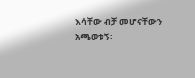እሳቸው ብቻ መሆናቸውን አጫወቱኝ፡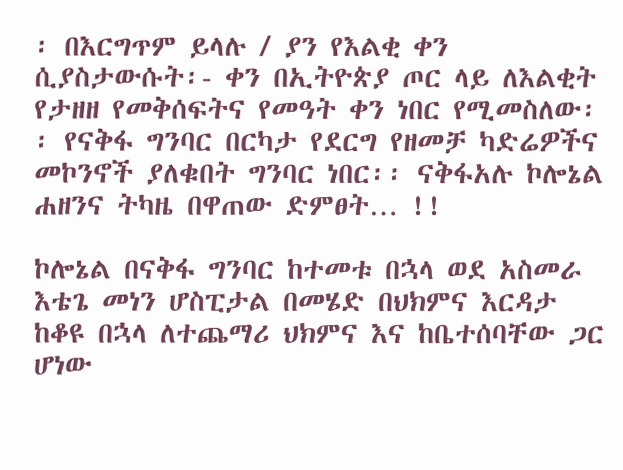፡ በእርግጥም ይላሉ / ያን የእልቂ ቀን ሲያስታውሱት፡- ቀን በኢትዮጵያ ጦር ላይ ለእልቂት የታዘዘ የመቅሰፍትና የመዓት ቀን ነበር የሚመስለው፡፡ የናቅፋ ግንባር በርካታ የደርግ የዘመቻ ካድሬዎችና መኮንኖች ያለቁበት ግንባር ነበር፡፡ ናቅፋአሉ ኮሎኔል ሐዘንና ትካዜ በዋጠው ድምፀት… !!

ኮሎኔል በናቅፋ ግንባር ከተመቱ በኋላ ወደ አስመራ እቴጌ መነን ሆስፒታል በመሄድ በህክምና እርዳታ ከቆዩ በኋላ ለተጨማሪ ህክምና እና ከቤተሰባቸው ጋር ሆነው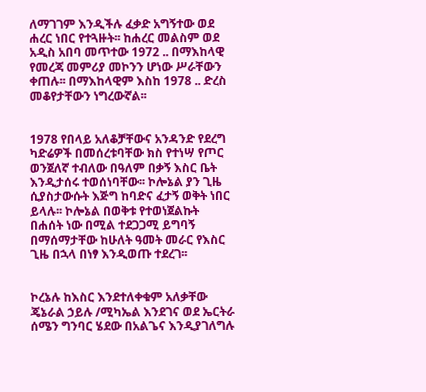ለማገገም እንዲችሉ ፈቃድ አግኝተው ወደ ሐረር ነበር የተጓዙት፡፡ ከሐረር መልስም ወደ አዲስ አበባ መጥተው 1972 .. በማእከላዊ የመረጃ መምሪያ መኮንን ሆነው ሥራቸውን ቀጠሉ፡፡ በማእከላዊም እስከ 1978 .. ድረስ መቆየታቸውን ነግረውኛል፡፡


1978 የበላይ አለቆቻቸውና አንዳንድ የደረግ ካድሬዎች በመሰረቱባቸው ክስ የተነሣ የጦር ወንጀለኛ ተብለው በዓለም በቃኝ እስር ቤት እንዲታሰሩ ተወሰነባቸው፡፡ ኮሎኔል ያን ጊዜ ሲያስታውሱት እጅግ ከባድና ፈታኝ ወቅት ነበር ይላሉ፡፡ ኮሎኔል በወቅቱ የተወነጀልኩት በሐሰት ነው በሚል ተደጋጋሚ ይግባኝ በማሰማታቸው ከሁለት ዓመት መራር የእስር ጊዜ በኋላ በነፃ እንዲወጡ ተደረገ፡፡


ኮረኔሉ ከእስር እንደተለቀቁም አለቃቸው ጄኔራል ኃይሉ /ሚካኤል እንደገና ወደ ኤርትራ ሰሜን ግንባር ሄደው በአልጌና እንዲያገለግሉ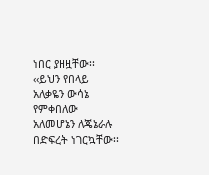ነበር ያዘዟቸው፡፡ ‹‹ይህን የበላይ አለቃዬን ውሳኔ የምቀበለው አለመሆኔን ለጄኔራሉ በድፍረት ነገርኳቸው፡፡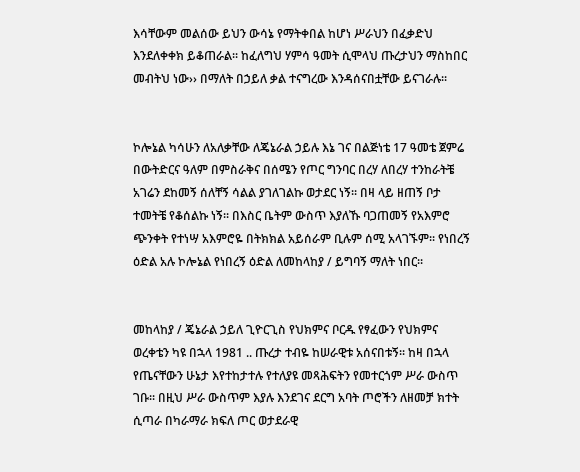እሳቸውም መልሰው ይህን ውሳኔ የማትቀበል ከሆነ ሥራህን በፈቃድህ እንደለቀቀክ ይቆጠራል፡፡ ከፈለግህ ሃምሳ ዓመት ሲሞላህ ጡረታህን ማስከበር መብትህ ነው›› በማለት በኃይለ ቃል ተናግረው እንዳሰናበቷቸው ይናገራሉ፡፡


ኮሎኔል ካሳሁን ለአለቃቸው ለጄኔራል ኃይሉ እኔ ገና በልጅነቴ 17 ዓመቴ ጀምሬ በውትድርና ዓለም በምስራቅና በሰሜን የጦር ግንባር በረሃ ለበረሃ ተንከራትቼ አገሬን ደከመኝ ሰለቸኝ ሳልል ያገለገልኩ ወታደር ነኝ፡፡ በዛ ላይ ዘጠኝ ቦታ ተመትቼ የቆሰልኩ ነኝ፡፡ በእስር ቤትም ውስጥ እያለኹ ባጋጠመኝ የአእምሮ ጭንቀት የተነሣ አእምሮዬ በትክክል አይሰራም ቢሉም ሰሚ አላገኙም፡፡ የነበረኝ ዕድል አሉ ኮሎኔል የነበረኝ ዕድል ለመከላከያ / ይግባኝ ማለት ነበር፡፡


መከላከያ / ጄኔራል ኃይለ ጊዮርጊስ የህክምና ቦርዱ የፃፈውን የህክምና ወረቀቴን ካዩ በኋላ 1981 .. ጡረታ ተብዬ ከሠራዊቱ አሰናበቱኝ፡፡ ከዛ በኋላ የጤናቸውን ሁኔታ እየተከታተሉ የተለያዩ መጻሕፍትን የመተርጎም ሥራ ውስጥ ገቡ፡፡ በዚህ ሥራ ውስጥም እያሉ እንደገና ደርግ አባት ጦሮችን ለዘመቻ ክተት ሲጣራ በካራማራ ክፍለ ጦር ወታደራዊ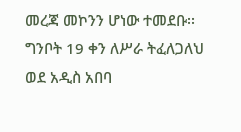መረጃ መኮንን ሆነው ተመደቡ፡፡ ግንቦት 19 ቀን ለሥራ ትፈለጋለህ ወደ አዲስ አበባ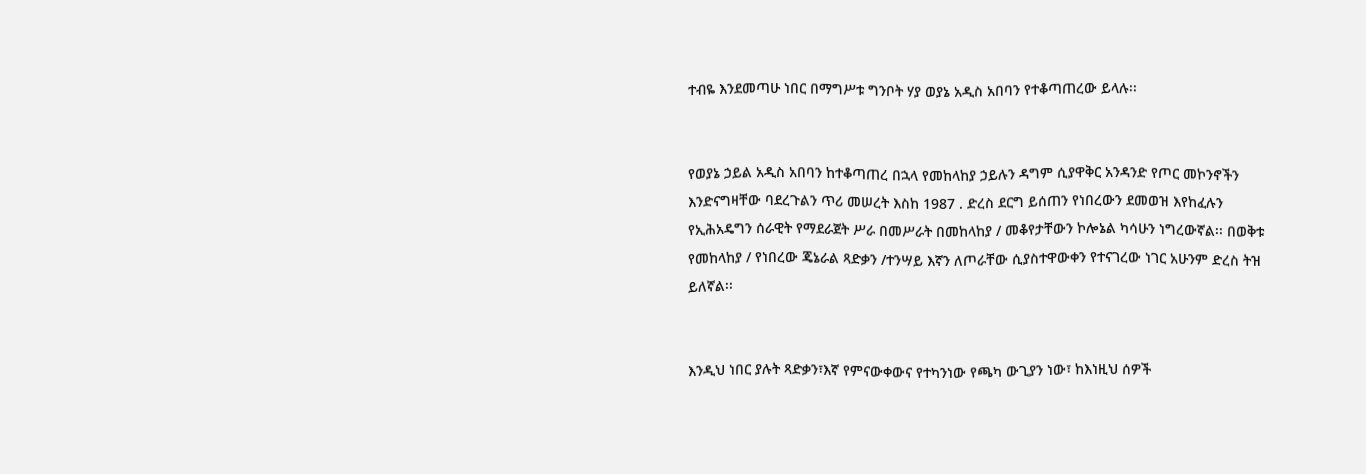ተብዬ እንደመጣሁ ነበር በማግሥቱ ግንቦት ሃያ ወያኔ አዲስ አበባን የተቆጣጠረው ይላሉ፡፡


የወያኔ ኃይል አዲስ አበባን ከተቆጣጠረ በኋላ የመከላከያ ኃይሉን ዳግም ሲያዋቅር አንዳንድ የጦር መኮንኖችን እንድናግዛቸው ባደረጉልን ጥሪ መሠረት እስከ 1987 . ድረስ ደርግ ይሰጠን የነበረውን ደመወዝ እየከፈሉን የኢሕአዴግን ሰራዊት የማደራጀት ሥራ በመሥራት በመከላከያ / መቆየታቸውን ኮሎኔል ካሳሁን ነግረውኛል፡፡ በወቅቱ የመከላከያ / የነበረው ጄኔራል ጻድቃን /ተንሣይ እኛን ለጦራቸው ሲያስተዋውቀን የተናገረው ነገር አሁንም ድረስ ትዝ ይለኛል፡፡


እንዲህ ነበር ያሉት ጻድቃን፣እኛ የምናውቀውና የተካንነው የጫካ ውጊያን ነው፣ ከእነዚህ ሰዎች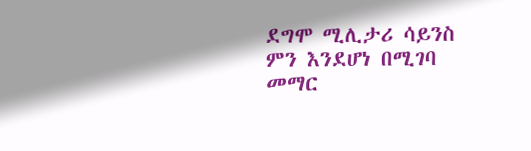ደግሞ ሚሊታሪ ሳይንስ ምን እንደሆነ በሚገባ መማር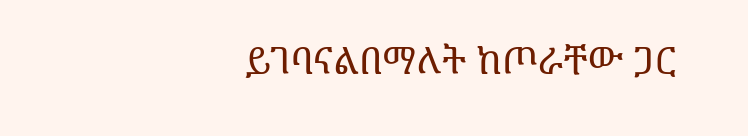ይገባናልበማለት ከጦራቸው ጋር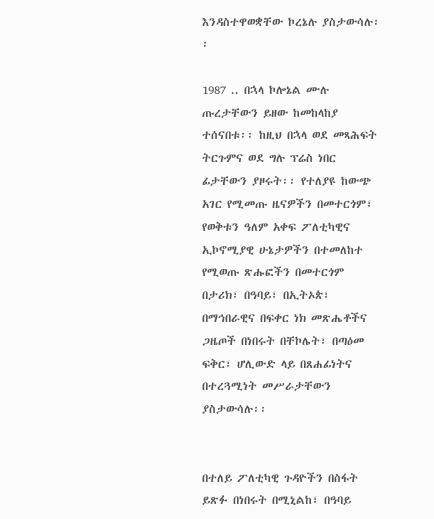እንዳስተዋወቋቸው ኮረኔሉ ያስታውሳሉ፡፡

1987 .. በኋላ ኮሎኔል ሙሉ ጡረታቸውን ይዘው ከመከላከያ ተሰናበቱ፡፡ ከዚህ በኋላ ወደ መጻሕፍት ትርጉምና ወደ ግሉ ፕሬስ ነበር ፊታቸውን ያዞሩት፡፡ የተለያዩ ከውጭ አገር የሚመጡ ዜናዎችን በመተርጎም፣ የወቅቱን ዓለም አቀፍ ፖለቲካዊና ኢኮኖሚያዊ ሁኔታዎችን በተመለከተ የሚወጡ ጽሑፎችን በመተርጎም በታሪክ፣ በዓባይ፣ በኢትኦጵ፣ በማኅበራዊና በፍቀር ነክ መጽሔቶችና ጋዜጦች በነበሩት በቸኮሌት፣ በጣዕመ ፍቅር፣ ሆሊውድ ላይ በጸሐፊነትና በተረጓሚነት መሥራታቸውን ያስታውሳሉ፡፡


በተለይ ፖለቲካዊ ጉዳዮችን በስፋት ይጽፉ በነበሩት በሚኒልከ፣ በዓባይ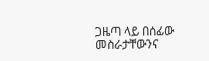ጋዜጣ ላይ በሰፊው መስራታቸውንና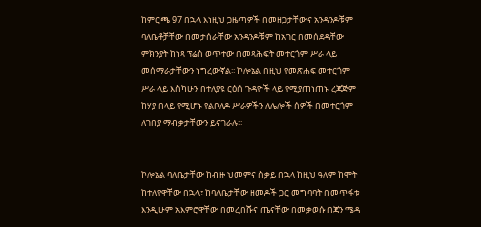ከምርጫ 97 በኋላ እነዚህ ጋዜጣዎች በመዘጋታቸውና አንዳንዶቹም ባለቤቶቻቸው በመታሰራቸው አንዳንዶቹም ከአገር በመሰደዳቸው ምክንያት ከነጻ ፕሬስ ወጥተው በመጻሕፍት መተርጎም ሥራ ላይ መሰማራታቸውን ነግረውኛል፡፡ ኮሎኔል በዚህ የመጽሐፍ መተርጎም ሥራ ላይ እስካሁን በተለያዩ ርዕሰ ጉዳዮች ላይ የሚያጠነጠኑ ረጃጅም ከሃያ በላይ የሚሆኑ የልቦለዶ ሥራዎችን ለሌሎች ሰዎች በመተርጎም ለገበያ ማብቃታቸውን ይናገራሉ፡፡


ኮሎኔል ባለቤታቸው ከብዙ ህመምና ስቃይ በኋላ ከዚህ ዓለም ከሞት ከተለየዋቸው በኋላ፣ ከባለቤታቸው ዘመዶች ጋር መግባባት በመጥፋቱ እንዲሁም አእምሮዋቸው በመረበሹና ጤናቸው በመቃወሱ በጃን ሜዳ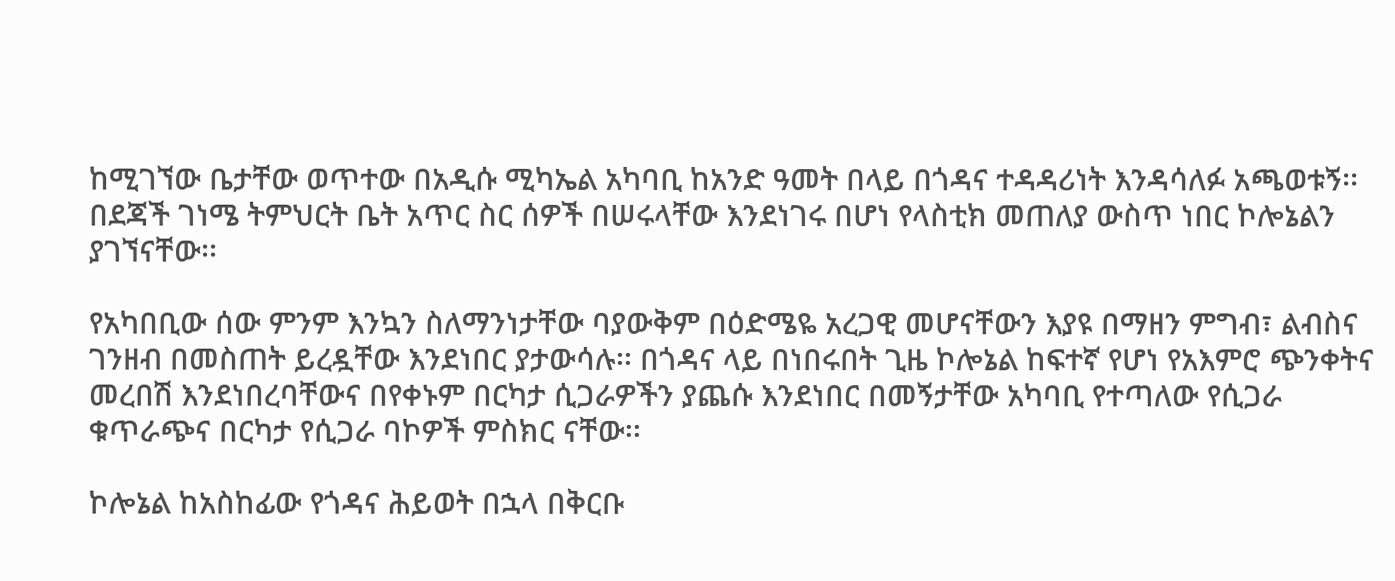ከሚገኘው ቤታቸው ወጥተው በአዲሱ ሚካኤል አካባቢ ከአንድ ዓመት በላይ በጎዳና ተዳዳሪነት እንዳሳለፉ አጫወቱኝ፡፡ በደጃች ገነሜ ትምህርት ቤት አጥር ስር ሰዎች በሠሩላቸው እንደነገሩ በሆነ የላስቲክ መጠለያ ውስጥ ነበር ኮሎኔልን ያገኘናቸው፡፡

የአካበቢው ሰው ምንም እንኳን ስለማንነታቸው ባያውቅም በዕድሜዬ አረጋዊ መሆናቸውን እያዩ በማዘን ምግብ፣ ልብስና ገንዘብ በመስጠት ይረዷቸው እንደነበር ያታውሳሉ፡፡ በጎዳና ላይ በነበሩበት ጊዜ ኮሎኔል ከፍተኛ የሆነ የአእምሮ ጭንቀትና መረበሽ እንደነበረባቸውና በየቀኑም በርካታ ሲጋራዎችን ያጨሱ እንደነበር በመኝታቸው አካባቢ የተጣለው የሲጋራ ቁጥራጭና በርካታ የሲጋራ ባኮዎች ምስክር ናቸው፡፡

ኮሎኔል ከአስከፊው የጎዳና ሕይወት በኋላ በቅርቡ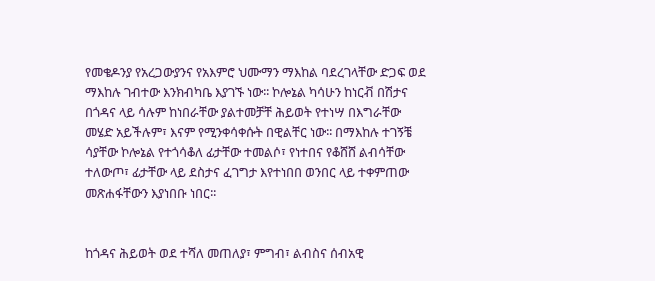የመቄዶንያ የአረጋውያንና የአእምሮ ህሙማን ማእከል ባደረገላቸው ድጋፍ ወደ ማእከሉ ገብተው እንክብካቤ እያገኙ ነው፡፡ ኮሎኔል ካሳሁን ከነርቭ በሽታና በጎዳና ላይ ሳሉም ከነበራቸው ያልተመቻቸ ሕይወት የተነሣ በእግራቸው መሄድ አይችሉም፣ እናም የሚንቀሳቀሱት በዊልቸር ነው፡፡ በማእከሉ ተገኝቼ ሳያቸው ኮሎኔል የተጎሳቆለ ፊታቸው ተመልሶ፣ የነተበና የቆሸሸ ልብሳቸው ተለውጦ፣ ፊታቸው ላይ ደስታና ፈገግታ እየተነበበ ወንበር ላይ ተቀምጠው መጽሐፋቸውን እያነበቡ ነበር፡፡


ከጎዳና ሕይወት ወደ ተሻለ መጠለያ፣ ምግብ፣ ልብስና ሰብአዊ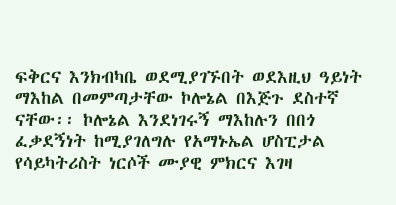ፍቅርና እንክብካቤ ወደሚያገኙበት ወደእዚህ ዓይነት ማእከል በመምጣታቸው ኮሎኔል በእጅጉ ደስተኛ ናቸው፡፡ ኮሎኔል እንደነገሩኝ ማእከሉን በበጎ ፈቃደኝነት ከሚያገለግሉ የአማኑኤል ሆስፒታል የሳይካትሪስት ነርሶች ሙያዊ ምክርና እገዛ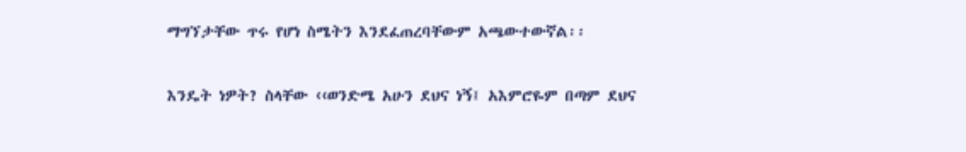ማግኘታቸው ጥሩ የሆነ ስሜትን እንደፈጠረባቸውም አጫውተውኛል፡፡

እንዴት ነዎት? ስላቸው ‹‹ወንድሜ አሁን ደህና ነኝ፤ አእምሮዬም በጣም ደህና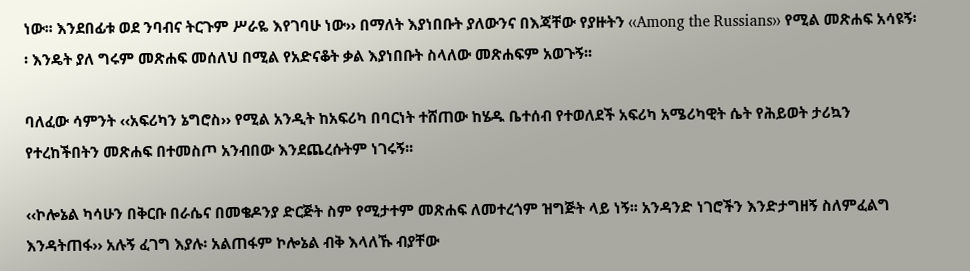ነው፡፡ እንደበፊቱ ወደ ንባብና ትርጉም ሥራዬ እየገባሁ ነው›› በማለት እያነበቡት ያለውንና በእጃቸው የያዙትን ‹‹Among the Russians›› የሚል መጽሐፍ አሳዩኝ፡፡ እንዴት ያለ ግሩም መጽሐፍ መሰለህ በሚል የአድናቆት ቃል እያነበቡት ስላለው መጽሐፍም አወጉኝ፡፡

ባለፈው ሳምንት ‹‹አፍሪካን ኔግሮስ›› የሚል አንዲት ከአፍሪካ በባርነት ተሸጠው ከሄዱ ቤተሰብ የተወለደች አፍሪካ አሜሪካዊት ሴት የሕይወት ታሪኳን የተረከችበትን መጽሐፍ በተመስጦ አንብበው እንደጨረሱትም ነገሩኝ፡፡

‹‹ኮሎኔል ካሳሁን በቅርቡ በራሴና በመቄዶንያ ድርጅት ስም የሚታተም መጽሐፍ ለመተረጎም ዝግጅት ላይ ነኝ፡፡ አንዳንድ ነገሮችን እንድታግዘኝ ስለምፈልግ እንዳትጠፋ›› አሉኝ ፈገግ እያሉ፡ አልጠፋም ኮሎኔል ብቅ እላለኹ ብያቸው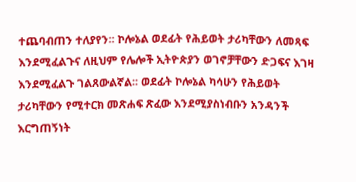ተጨባብጠን ተለያየን፡፡ ኮሎኔል ወደፊት የሕይወት ታሪካቸውን ለመጻፍ እንደሚፈልጉና ለዚህም የሌሎች ኢትዮጵያን ወገኖቻቸውን ድጋፍና እገዛ እንደሚፈልጉ ገልጸውልኛል፡፡ ወደፊት ኮሎኔል ካሳሁን የሕይወት ታሪካቸውን የሚተርክ መጽሐፍ ጽፈው እንደሚያስነብቡን አንዳንች እርግጠኝነት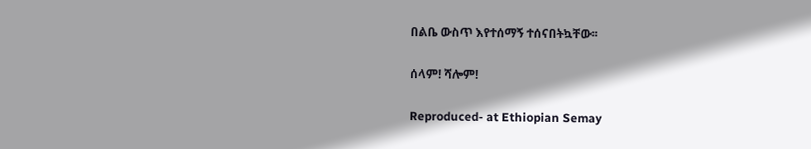በልቤ ውስጥ እየተሰማኝ ተሰናበትኳቸው፡፡

ሰላም! ሻሎም!

Reproduced- at Ethiopian Semay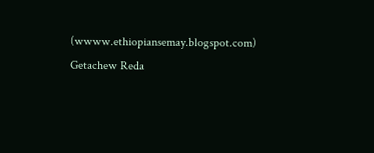(wwww.ethiopiansemay.blogspot.com) Getachew Reda